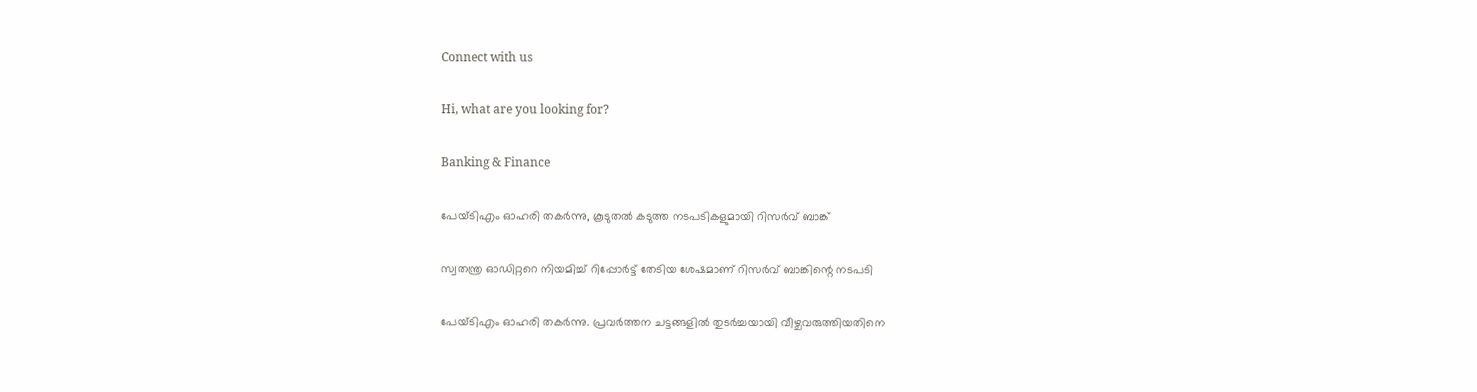Connect with us

Hi, what are you looking for?

Banking & Finance

പേയ്ടിഎം ഓഹരി തകര്‍ന്നു, കൂടുതല്‍ കടുത്ത നടപടികളുമായി റിസര്‍വ് ബാങ്ക്

സ്വതന്ത്ര ഓഡിറ്ററെ നിയമിച്ച് റിപ്പോര്‍ട്ട് തേടിയ ശേഷമാണ് റിസര്‍വ് ബാങ്കിന്റെ നടപടി

പേയ്ടിഎം ഓഹരി തകര്‍ന്നു. പ്രവര്‍ത്തന ചട്ടങ്ങളില്‍ തുടര്‍ച്ചയായി വീഴ്ചവരുത്തിയതിനെ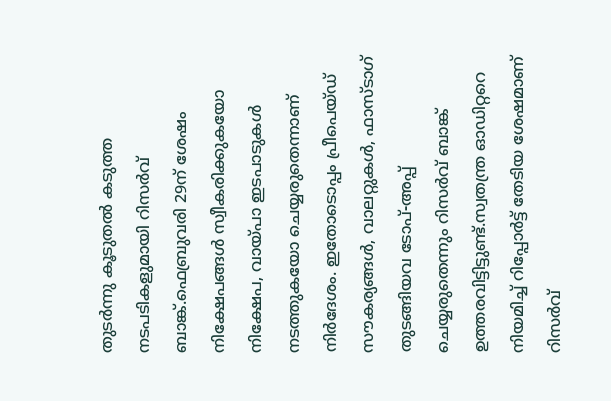തുടര്‍ന്നു കൂടുതല്‍ കടുത്ത നടപടികളുമായി റിസര്‍വ് ബാങ്ക്.ഫെബ്രുവരി 29ന് ശേഷം നിക്ഷേപങ്ങള്‍ സ്വീകരിക്കുകയോ നിക്ഷേപ, വായ്പാ ഇടപാടുകള്‍ നടത്തുകയോ ചെയ്യരുതെന്നാണ് നിര്‍ദേശം. ഇതോടൊപ്പം പ്രീപെയ്ഡ് സൗകര്യങ്ങള്‍, വാലറ്റുകള്‍, ഫാസ്ടാഗ് തുടങ്ങിയവ ടോപ്-അപ്പ് ചെയ്യരുതെന്നും റിസര്‍വ് ബാങ്ക് ഉത്തരവിട്ടിട്ടുണ്ട്.സ്വതന്ത്ര ഓഡിറ്ററെ നിയമിച്ച് റിപ്പോര്‍ട്ട് തേടിയ ശേഷമാണ് റിസര്‍വ്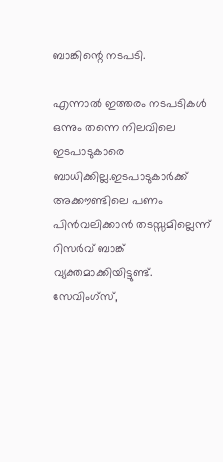ബാങ്കിന്റെ നടപടി.

എന്നാല്‍ ഇത്തരം നടപടികള്‍ ഒന്നും തന്നെ നിലവിലെ ഇടപാടുകാരെ ബാധിക്കില്ല.ഇടപാടുകാര്‍ക്ക് അക്കൗണ്ടിലെ പണം പിന്‍വലിക്കാന്‍ തടസ്സമില്ലെന്ന് റിസര്‍വ് ബാങ്ക് വ്യക്തമാക്കിയിട്ടുണ്ട്. സേവിംഗ്സ്,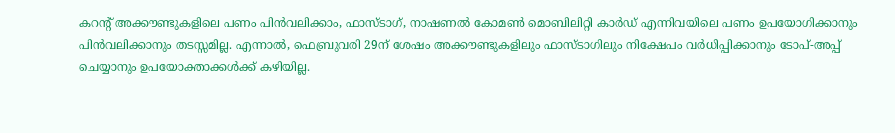കറന്റ് അക്കൗണ്ടുകളിലെ പണം പിന്‍വലിക്കാം, ഫാസ്ടാഗ്, നാഷണല്‍ കോമണ്‍ മൊബിലിറ്റി കാര്‍ഡ് എന്നിവയിലെ പണം ഉപയോഗിക്കാനും പിന്‍വലിക്കാനും തടസ്സമില്ല. എന്നാല്‍, ഫെബ്രുവരി 29ന് ശേഷം അക്കൗണ്ടുകളിലും ഫാസ്ടാഗിലും നിക്ഷേപം വര്‍ധിപ്പിക്കാനും ടോപ്-അപ്പ് ചെയ്യാനും ഉപയോക്താക്കള്‍ക്ക് കഴിയില്ല.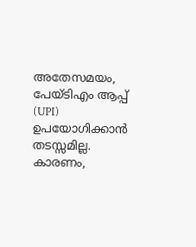അതേസമയം, പേയ്ടിഎം ആപ്പ് (UPI) ഉപയോഗിക്കാന്‍ തടസ്സമില്ല. കാരണം,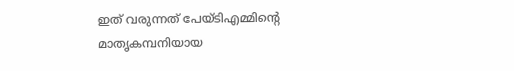ഇത് വരുന്നത് പേയ്ടിഎമ്മിന്റെ മാതൃകമ്പനിയായ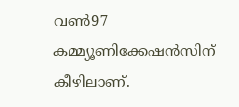വണ്‍97 കമ്മ്യൂണിക്കേഷന്‍സിന് കീഴിലാണ്.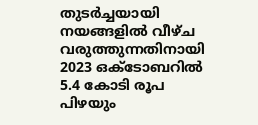തുടര്‍ച്ചയായി നയങ്ങളില്‍ വീഴ്ച വരുത്തുന്നതിനായി 2023 ഒക്ടോബറില്‍ 5.4 കോടി രൂപ പിഴയും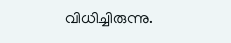വിധിച്ചിരുന്നു.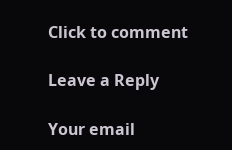Click to comment

Leave a Reply

Your email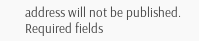address will not be published. Required fields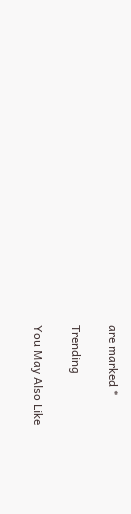are marked *

Trending

You May Also Like